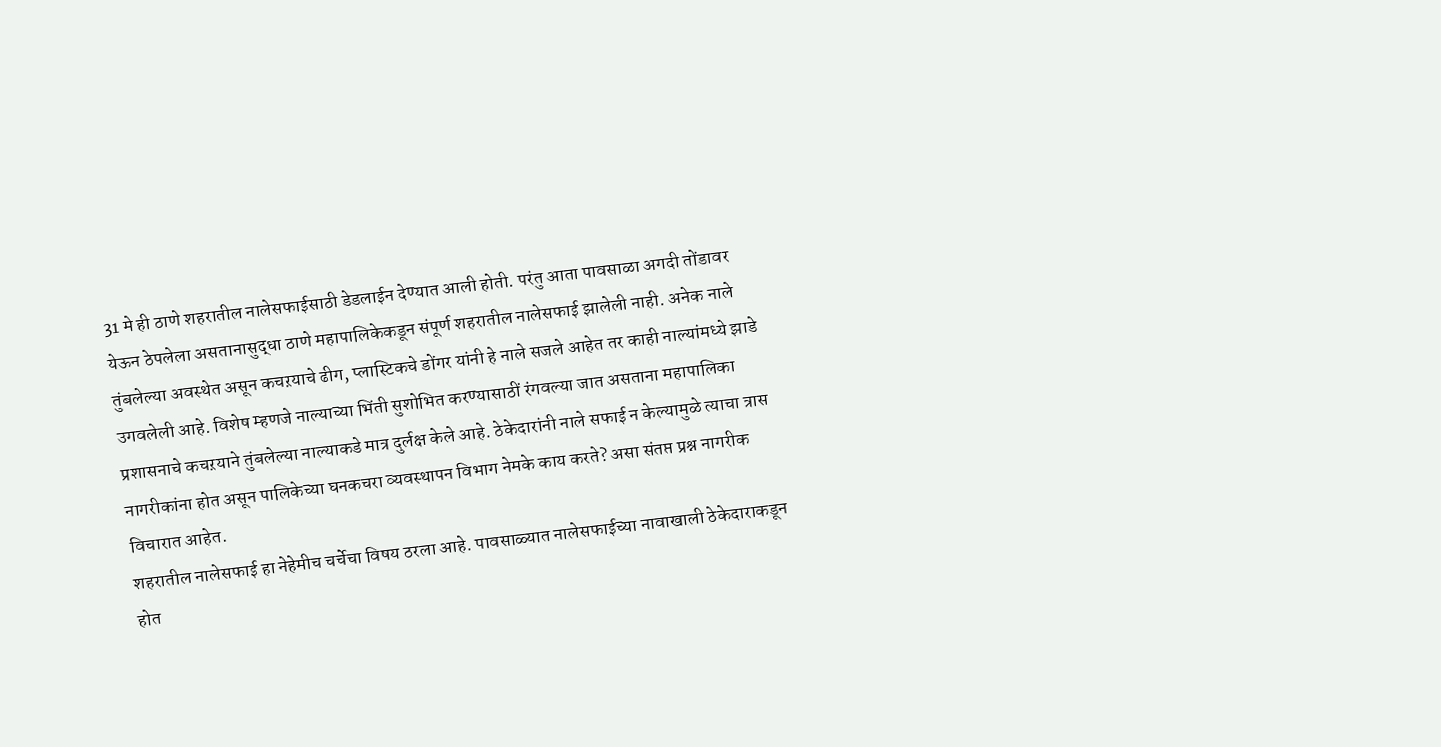31 मे ही ठाणे शहरातील नालेसफाईसाठी डेडलाईन देण्यात आली होती. परंतु आता पावसाळा अगदी तोंडावर येऊन ठेपलेला असतानासुद्धा ठाणे महापालिकेकडून संपूर्ण शहरातील नालेसफाई झालेली नाही. अनेक नाले तुंबलेल्या अवस्थेत असून कचऱयाचे ढीग, प्लास्टिकचे डोंगर यांनी हे नाले सजले आहेत तर काही नाल्यांमध्ये झाडे उगवलेली आहे. विशेष म्हणजे नाल्याच्या भिंती सुशोभित करण्यासाठीं रंगवल्या जात असताना महापालिका प्रशासनाचे कचऱयाने तुंबलेल्या नाल्याकडे मात्र दुर्लक्ष केले आहे. ठेकेदारांनी नाले सफाई न केल्यामुळे त्याचा त्रास नागरीकांना होत असून पालिकेच्या घनकचरा व्यवस्थापन विभाग नेमके काय करते? असा संतप्त प्रश्न नागरीक विचारात आहेत.
शहरातील नालेसफाई हा नेहेमीच चर्चेचा विषय ठरला आहे. पावसाळ्यात नालेसफाईच्या नावाखाली ठेकेदाराकडून होत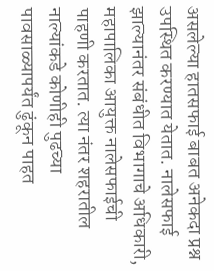असलेल्या हातसफाई बाबत अनेकदा प्रश्न उपस्थित करण्यात येतात. नालेसफाई झाल्यानंतर संबंधीत विभागाचे अधिकारी, महापालिका आयुक्त नालेसफाईची पाहणी करतात. त्या नंतर शहरातील नाल्यांकडे कोणीही पुढच्या पावसाळ्यापर्यंत ढुंकून पाहत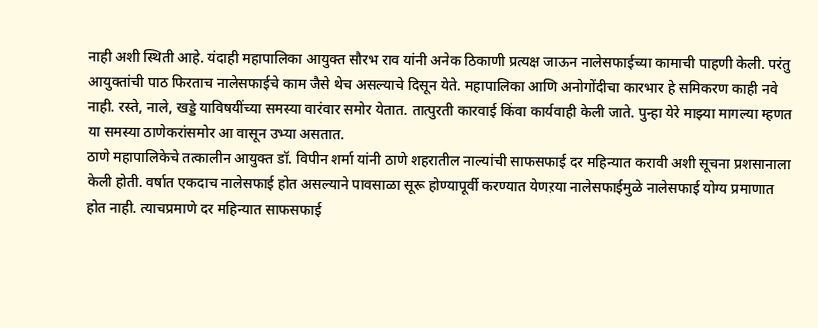नाही अशी स्थिती आहे. यंदाही महापालिका आयुक्त सौरभ राव यांनी अनेक ठिकाणी प्रत्यक्ष जाऊन नालेसफाईच्या कामाची पाहणी केली. परंतु आयुक्तांची पाठ फिरताच नालेसफाईचे काम जैसे थेच असल्याचे दिसून येते. महापालिका आणि अनोगोंदीचा कारभार हे समिकरण काही नवे नाही. रस्ते, नाले, खड्डे याविषयींच्या समस्या वारंवार समोर येतात. तात्पुरती कारवाई किंवा कार्यवाही केली जाते. पुन्हा येरे माझ्या मागल्या म्हणत या समस्या ठाणेकरांसमोर आ वासून उभ्या असतात.
ठाणे महापालिकेचे तत्कालीन आयुक्त डॉ. विपीन शर्मा यांनी ठाणे शहरातील नाल्यांची साफसफाई दर महिन्यात करावी अशी सूचना प्रशसानाला केली होती. वर्षात एकदाच नालेसफाई होत असल्याने पावसाळा सूरू होण्यापूर्वी करण्यात येणऱया नालेसफाईमुळे नालेसफाई योग्य प्रमाणात होत नाही. त्याचप्रमाणे दर महिन्यात साफसफाई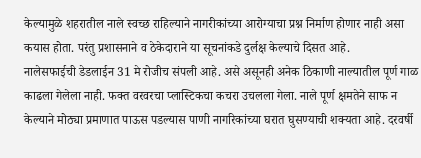केल्यामुळे शहरातील नाले स्वच्छ राहिल्याने नागरीकांच्या आरोग्याचा प्रश्न निर्माण होणार नाही असा कयास होता. परंतु प्रशासनाने व ठेकेदाराने या सूचनांकडे दुर्लक्ष केल्याचे दिसत आहे.
नालेसफाईची डेडलाईन 31 मे रोजीच संपली आहे. असे असूनही अनेक ठिकाणी नाल्यातील पूर्ण गाळ काढला गेलेला नाही. फक्त वरवरचा प्लास्टिकचा कचरा उचलला गेला. नाले पूर्ण क्षमतेने साफ न केल्याने मोठ्या प्रमाणात पाऊस पडल्यास पाणी नागरिकांच्या घरात घुसण्याची शक्यता आहे. दरवर्षी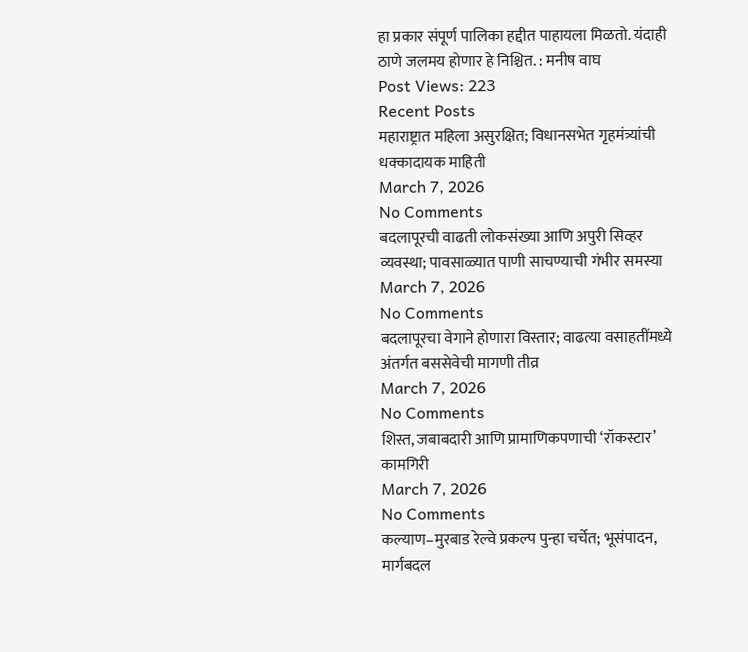हा प्रकार संपूर्ण पालिका हद्दीत पाहायला मिळतो. यंदाही ठाणे जलमय होणार हे निश्चित. : मनीष वाघ
Post Views: 223
Recent Posts
महाराष्ट्रात महिला असुरक्षित; विधानसभेत गृहमंत्र्यांची धक्कादायक माहिती
March 7, 2026
No Comments
बदलापूरची वाढती लोकसंख्या आणि अपुरी सिव्हर व्यवस्था; पावसाळ्यात पाणी साचण्याची गंभीर समस्या
March 7, 2026
No Comments
बदलापूरचा वेगाने होणारा विस्तार; वाढत्या वसाहतींमध्ये अंतर्गत बससेवेची मागणी तीव्र
March 7, 2026
No Comments
शिस्त, जबाबदारी आणि प्रामाणिकपणाची ‘रॉकस्टार’ कामगिरी
March 7, 2026
No Comments
कल्याण–मुरबाड रेल्वे प्रकल्प पुन्हा चर्चेत; भूसंपादन, मार्गबदल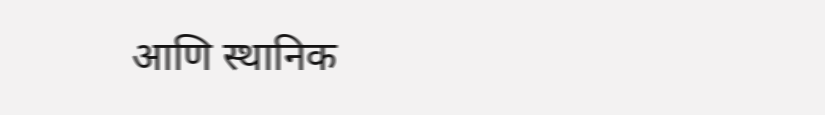आणि स्थानिक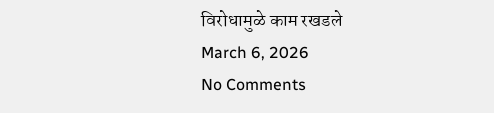विरोधामुळे काम रखडले
March 6, 2026
No Comments